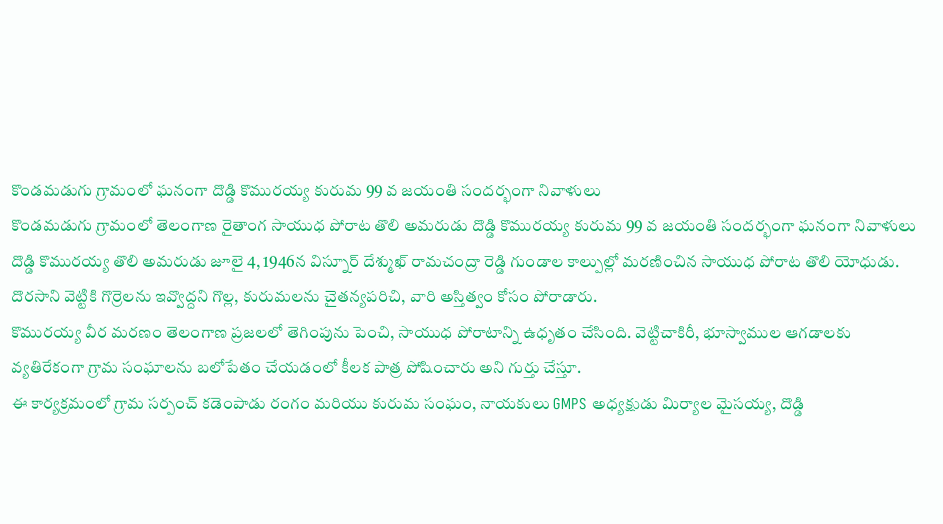కొండమడుగు గ్రామంలో ఘనంగా దొడ్డి కొమురయ్య కురుమ 99 వ జయంతి సందర్భంగా నివాళులు
కొండమడుగు గ్రామంలో తెలంగాణ రైతాంగ సాయుధ పోరాట తొలి అమరుడు దొడ్డి కొమురయ్య కురుమ 99 వ జయంతి సందర్భంగా ఘనంగా నివాళులు
దొడ్డి కొమురయ్య తొలి అమరుడు జూలై 4, 1946న విస్నూర్ దేశ్ముఖ్ రామచంద్రా రెడ్డి గుండాల కాల్పుల్లో మరణించిన సాయుధ పోరాట తొలి యోధుడు.
దొరసాని వెట్టికి గొర్రెలను ఇవ్వొద్దని గొల్ల, కురుమలను చైతన్యపరిచి, వారి అస్తిత్వం కోసం పోరాడారు.
కొమురయ్య వీర మరణం తెలంగాణ ప్రజలలో తెగింపును పెంచి, సాయుధ పోరాటాన్ని ఉధృతం చేసింది. వెట్టిచాకిరీ, భూస్వాముల ఆగడాలకు వ్యతిరేకంగా గ్రామ సంఘాలను బలోపేతం చేయడంలో కీలక పాత్ర పోషించారు అని గుర్తు చేస్తూ.
ఈ కార్యక్రమంలో గ్రామ సర్పంచ్ కడెంపాడు రంగం మరియు కురుమ సంఘం, నాయకులు GMPS అధ్యక్షుడు మిర్యాల మైసయ్య, దొడ్డి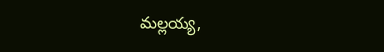మల్లయ్య,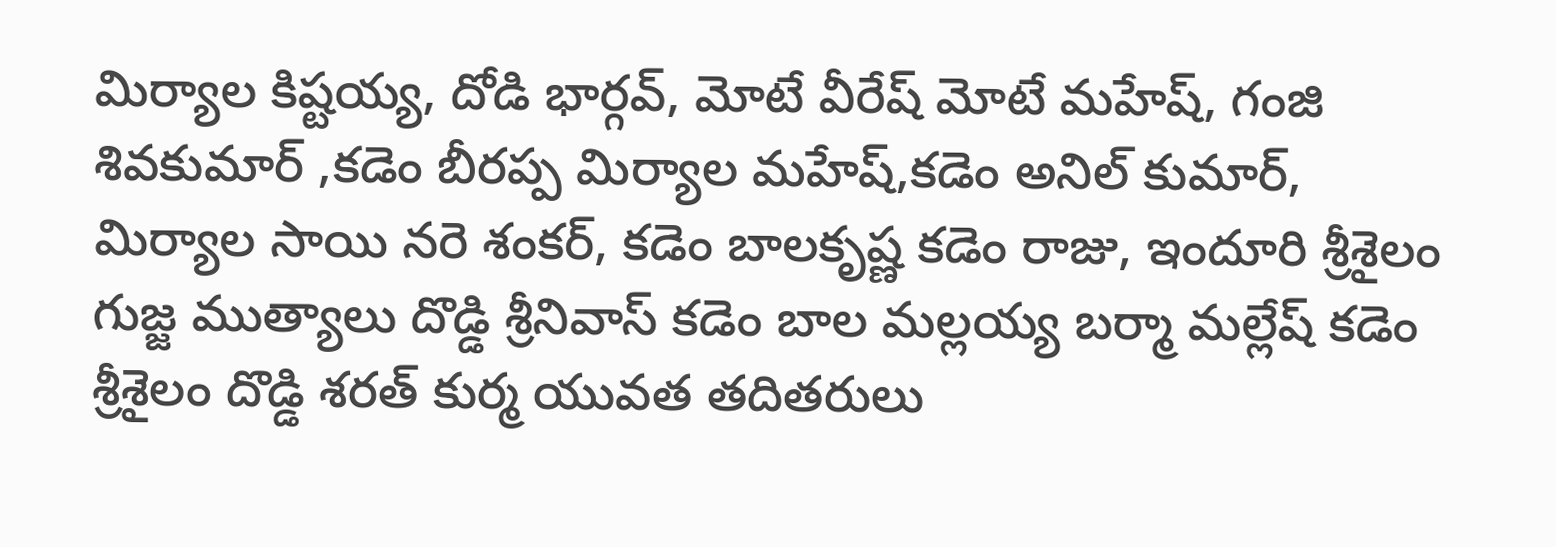మిర్యాల కిష్టయ్య, దోడి భార్గవ్, మోటే వీరేష్ మోటే మహేష్, గంజి శివకుమార్ ,కడెం బీరప్ప మిర్యాల మహేష్,కడెం అనిల్ కుమార్, మిర్యాల సాయి నరె శంకర్, కడెం బాలకృష్ణ కడెం రాజు, ఇందూరి శ్రీశైలం గుజ్జ ముత్యాలు దొడ్డి శ్రీనివాస్ కడెం బాల మల్లయ్య బర్మా మల్లేష్ కడెం శ్రీశైలం దొడ్డి శరత్ కుర్మ యువత తదితరులు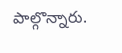పాల్గొన్నారు.